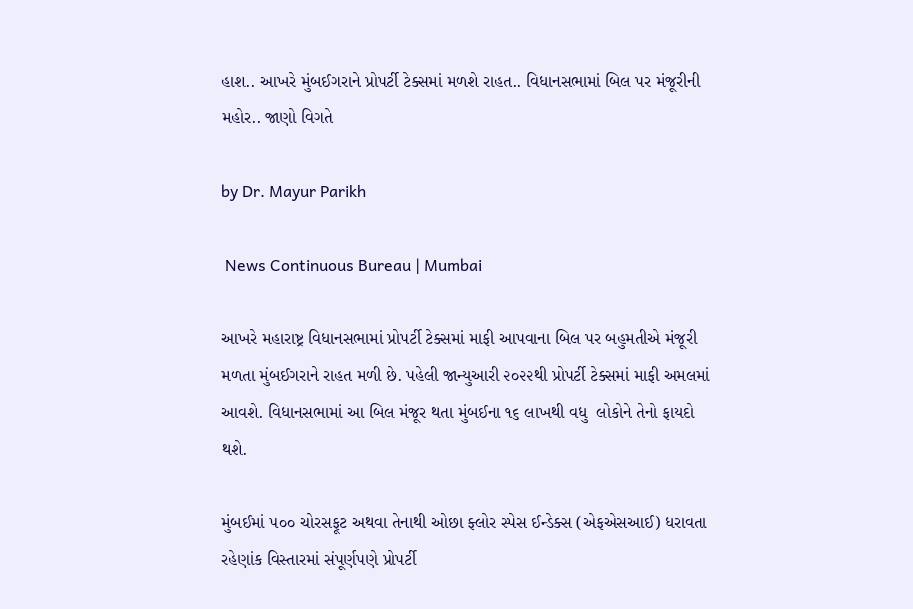હાશ.. આખરે મુંબઈગરાને પ્રોપર્ટી ટેક્સમાં મળશે રાહત.. વિધાનસભામાં બિલ પર મંજૂરીની મહોર.. જાણો વિગતે

by Dr. Mayur Parikh

 News Continuous Bureau | Mumbai

આખરે મહારાષ્ટ્ર વિધાનસભામાં પ્રોપર્ટી ટેક્સમાં માફી આપવાના બિલ પર બહુમતીએ મંજૂરી મળતા મુંબઈગરાને રાહત મળી છે. પહેલી જાન્યુઆરી ૨૦૨૨થી પ્રોપર્ટી ટેક્સમાં માફી અમલમાં આવશે. વિધાનસભામાં આ બિલ મંજૂર થતા મુંબઈના ૧૬ લાખથી વધુ  લોકોને તેનો ફાયદો થશે.

મુંબઈમાં ૫૦૦ ચોરસફૂટ અથવા તેનાથી ઓછા ફ્લોર સ્પેસ ઈન્ડેક્સ (એફએસઆઈ) ધરાવતા રહેણાંક વિસ્તારમાં સંપૂર્ણપણે પ્રોપર્ટી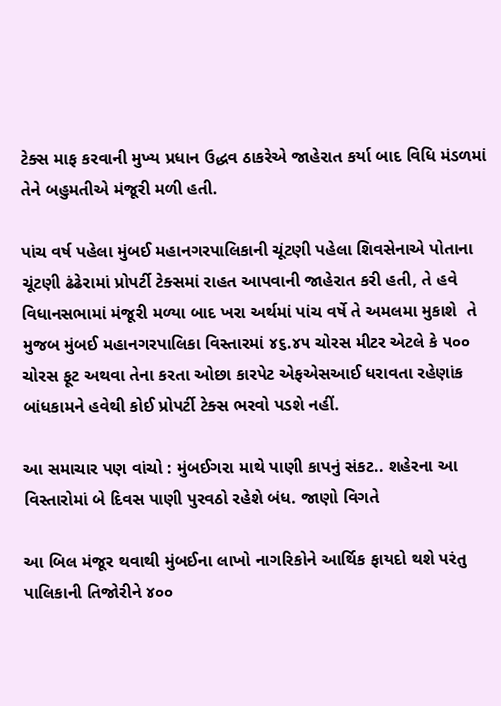ટેક્સ માફ કરવાની મુખ્ય પ્રધાન ઉદ્ધવ ઠાકરેએ જાહેરાત કર્યા બાદ વિધિ મંડળમાં તેને બહુમતીએ મંજૂરી મળી હતી.

પાંચ વર્ષ પહેલા મુંબઈ મહાનગરપાલિકાની ચૂંટણી પહેલા શિવસેનાએ પોતાના ચૂંટણી ઢંઢેરામાં પ્રોપર્ટી ટેક્સમાં રાહત આપવાની જાહેરાત કરી હતી, તે હવે વિધાનસભામાં મંજૂરી મળ્યા બાદ ખરા અર્થમાં પાંચ વર્ષે તે અમલમા મુકાશે  તે મુજબ મુંબઈ મહાનગરપાલિકા વિસ્તારમાં ૪૬.૪૫ ચોરસ મીટર એટલે કે ૫૦૦ ચોરસ ફૂટ અથવા તેના કરતા ઓછા કારપેટ એફએસઆઈ ધરાવતા રહેણાંક બાંધકામને હવેથી કોઈ પ્રોપર્ટી ટેક્સ ભરવો પડશે નહીં.

આ સમાચાર પણ વાંચો : મુંબઈગરા માથે પાણી કાપનું સંકટ.. શહેરના આ વિસ્તારોમાં બે દિવસ પાણી પુરવઠો રહેશે બંધ. જાણો વિગતે

આ બિલ મંજૂર થવાથી મુંબઈના લાખો નાગરિકોને આર્થિક ફાયદો થશે પરંતુ પાલિકાની તિજોરીને ૪૦૦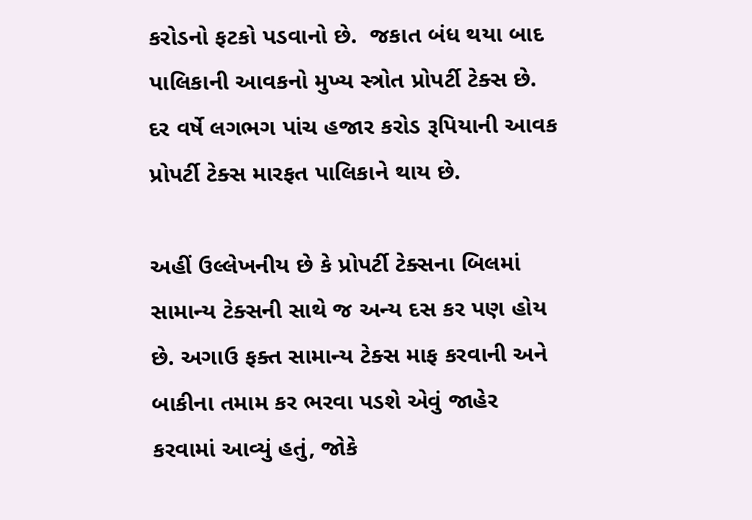કરોડનો ફટકો પડવાનો છે.  જકાત બંધ થયા બાદ પાલિકાની આવકનો મુખ્ય સ્ત્રોત પ્રોપર્ટી ટેક્સ છે. દર વર્ષે લગભગ પાંચ હજાર કરોડ રૂપિયાની આવક પ્રોપર્ટી ટેક્સ મારફત પાલિકાને થાય છે.

અહીં ઉલ્લેખનીય છે કે પ્રોપર્ટી ટેક્સના બિલમાં સામાન્ય ટેક્સની સાથે જ અન્ય દસ કર પણ હોય છે. અગાઉ ફક્ત સામાન્ય ટેક્સ માફ કરવાની અને બાકીના તમામ કર ભરવા પડશે એવું જાહેર કરવામાં આવ્યું હતું, જોકે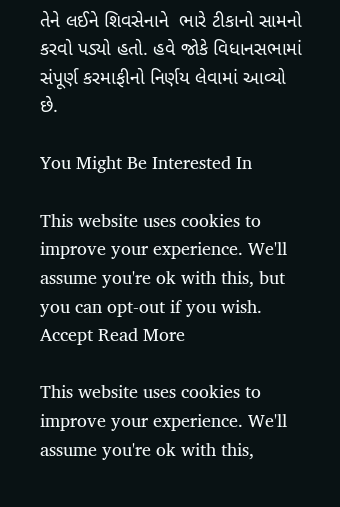તેને લઈને શિવસેનાને  ભારે ટીકાનો સામનો કરવો પડ્યો હતો. હવે જોકે વિધાનસભામાં સંપૂર્ણ કરમાફીનો નિર્ણય લેવામાં આવ્યો છે.

You Might Be Interested In

This website uses cookies to improve your experience. We'll assume you're ok with this, but you can opt-out if you wish. Accept Read More

This website uses cookies to improve your experience. We'll assume you're ok with this,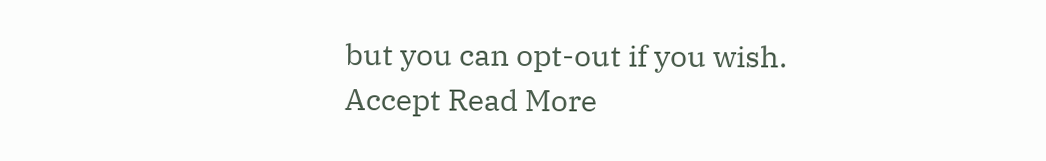but you can opt-out if you wish. Accept Read More